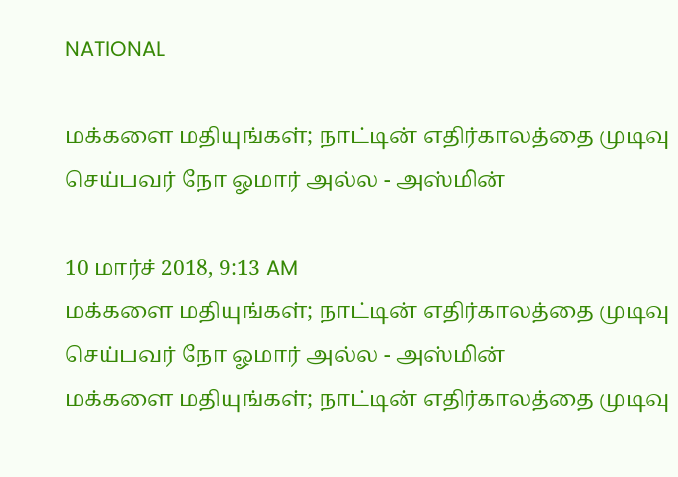NATIONAL

மக்களை மதியுங்கள்; நாட்டின் எதிர்காலத்தை முடிவு செய்பவர் நோ ஓமார் அல்ல - அஸ்மின்

10 மார்ச் 2018, 9:13 AM
மக்களை மதியுங்கள்; நாட்டின் எதிர்காலத்தை முடிவு செய்பவர் நோ ஓமார் அல்ல - அஸ்மின்
மக்களை மதியுங்கள்; நாட்டின் எதிர்காலத்தை முடிவு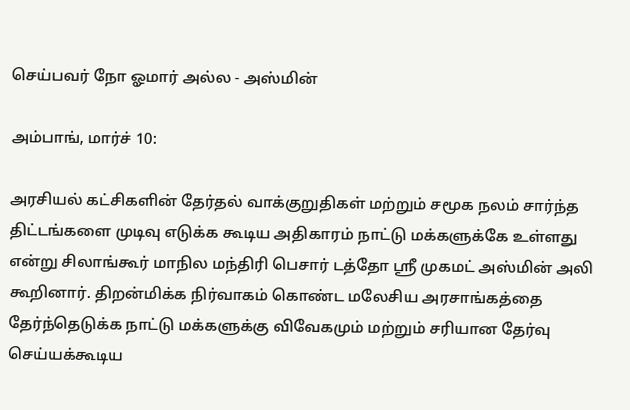செய்பவர் நோ ஓமார் அல்ல - அஸ்மின்

அம்பாங், மார்ச் 10:

அரசியல் கட்சிகளின் தேர்தல் வாக்குறுதிகள் மற்றும் சமூக நலம் சார்ந்த திட்டங்களை முடிவு எடுக்க கூடிய அதிகாரம் நாட்டு மக்களுக்கே உள்ளது என்று சிலாங்கூர் மாநில மந்திரி பெசார் டத்தோ ஸ்ரீ முகமட் அஸ்மின் அலி கூறினார். திறன்மிக்க நிர்வாகம் கொண்ட மலேசிய அரசாங்கத்தை தேர்ந்தெடுக்க நாட்டு மக்களுக்கு விவேகமும் மற்றும் சரியான தேர்வு செய்யக்கூடிய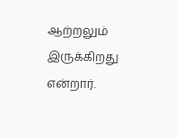ஆற்றலும் இருக்கிறது என்றார்.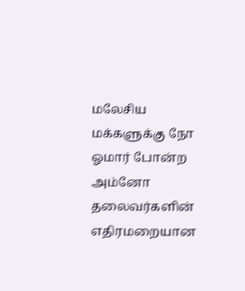மலேசிய மக்களுக்கு நோ ஓமார் போன்ற அம்னோ தலைவர்களின்  எதிரமறையான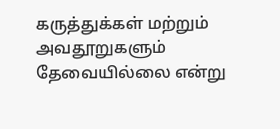கருத்துக்கள் மற்றும்  அவதூறுகளும் தேவையில்லை என்று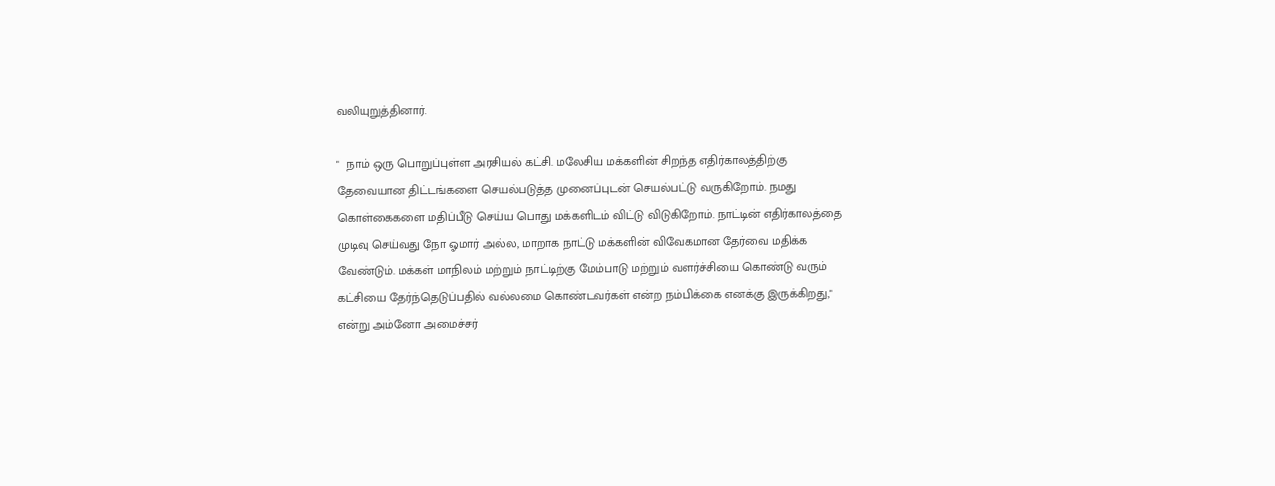வலியுறுத்தினார்.

"  நாம் ஒரு பொறுப்புள்ள அரசியல் கட்சி. மலேசிய மக்களின் சிறந்த எதிர்காலத்திற்கு தேவையான திட்டங்களை செயல்படுத்த முனைப்புடன் செயல்பட்டு வருகிறோம். நமது கொள்கைகளை மதிப்பீடு செய்ய பொது மக்களிடம் விட்டு விடுகிறோம். நாட்டின் எதிர்காலத்தை முடிவு செய்வது நோ ஓமார் அல்ல, மாறாக நாட்டு மக்களின் விவேகமான தேர்வை மதிக்க வேண்டும். மக்கள் மாநிலம் மற்றும் நாட்டிற்கு மேம்பாடு மற்றும் வளர்ச்சியை கொண்டு வரும் கட்சியை தேர்ந்தெடுப்பதில் வல்லமை கொண்டவர்கள் என்ற நம்பிக்கை எனக்கு இருக்கிறது," என்று அம்னோ அமைச்சர்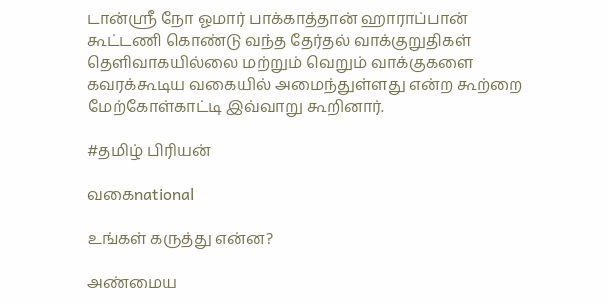டான்ஸ்ரீ நோ ஓமார் பாக்காத்தான் ஹாராப்பான் கூட்டணி கொண்டு வந்த தேர்தல் வாக்குறுதிகள் தெளிவாகயில்லை மற்றும் வெறும் வாக்குகளை கவரக்கூடிய வகையில் அமைந்துள்ளது என்ற கூற்றை மேற்கோள்காட்டி இவ்வாறு கூறினார்.

#தமிழ் பிரியன்

வகைnational

உங்கள் கருத்து என்ன?

அண்மைய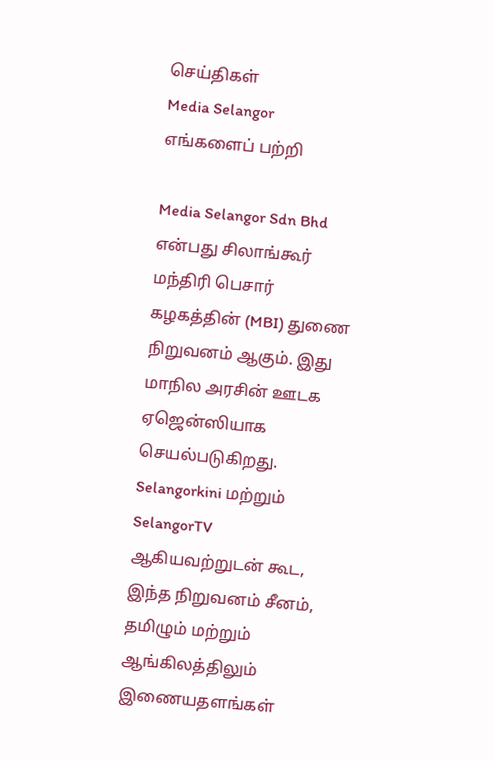செய்திகள்
Media Selangor
எங்களைப் பற்றி

Media Selangor Sdn Bhd என்பது சிலாங்கூர் மந்திரி பெசார் கழகத்தின் (MBI) துணை நிறுவனம் ஆகும். இது மாநில அரசின் ஊடக ஏஜென்ஸியாக செயல்படுகிறது. Selangorkini மற்றும் SelangorTV ஆகியவற்றுடன் கூட, இந்த நிறுவனம் சீனம், தமிழும் மற்றும் ஆங்கிலத்திலும் இணையதளங்கள்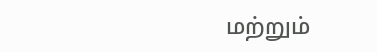மற்றும்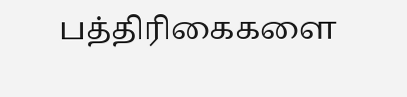பத்திரிகைகளை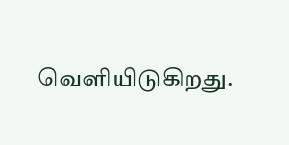வெளியிடுகிறது.